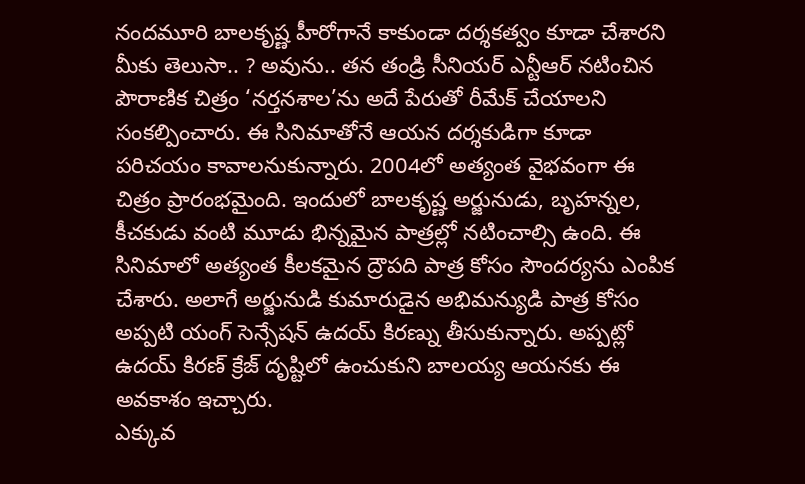నందమూరి బాలకృష్ణ హీరోగానే కాకుండా దర్శకత్వం కూడా చేశారని మీకు తెలుసా.. ? అవును.. తన తండ్రి సీనియర్ ఎన్టీఆర్ నటించిన పౌరాణిక చిత్రం ‘నర్తనశాల’ను అదే పేరుతో రీమేక్ చేయాలని సంకల్పించారు. ఈ సినిమాతోనే ఆయన దర్శకుడిగా కూడా పరిచయం కావాలనుకున్నారు. 2004లో అత్యంత వైభవంగా ఈ చిత్రం ప్రారంభమైంది. ఇందులో బాలకృష్ణ అర్జునుడు, బృహన్నల, కీచకుడు వంటి మూడు భిన్నమైన పాత్రల్లో నటించాల్సి ఉంది. ఈ సినిమాలో అత్యంత కీలకమైన ద్రౌపది పాత్ర కోసం సౌందర్యను ఎంపిక చేశారు. అలాగే అర్జునుడి కుమారుడైన అభిమన్యుడి పాత్ర కోసం అప్పటి యంగ్ సెన్సేషన్ ఉదయ్ కిరణ్ను తీసుకున్నారు. అప్పట్లో ఉదయ్ కిరణ్ క్రేజ్ దృష్టిలో ఉంచుకుని బాలయ్య ఆయనకు ఈ అవకాశం ఇచ్చారు.
ఎక్కువ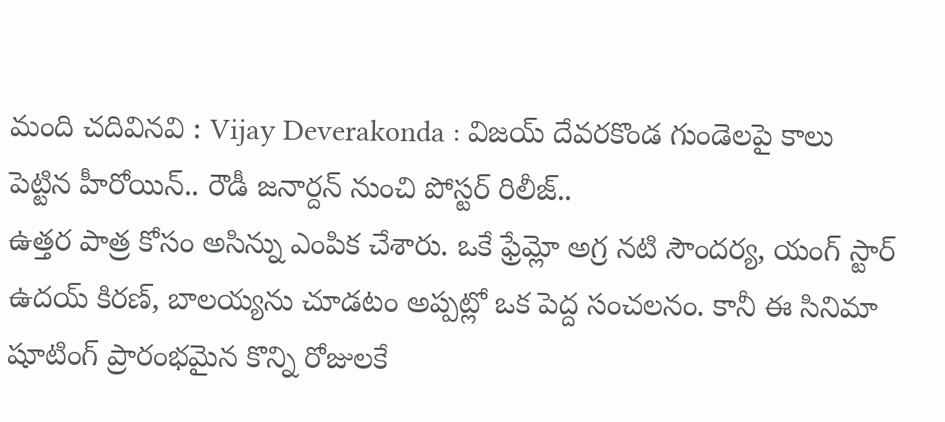మంది చదివినవి : Vijay Deverakonda : విజయ్ దేవరకొండ గుండెలపై కాలు పెట్టిన హీరోయిన్.. రౌడీ జనార్దన్ నుంచి పోస్టర్ రిలీజ్..
ఉత్తర పాత్ర కోసం అసిన్ను ఎంపిక చేశారు. ఒకే ఫ్రేమ్లో అగ్ర నటి సౌందర్య, యంగ్ స్టార్ ఉదయ్ కిరణ్, బాలయ్యను చూడటం అప్పట్లో ఒక పెద్ద సంచలనం. కానీ ఈ సినిమా షూటింగ్ ప్రారంభమైన కొన్ని రోజులకే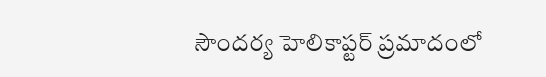సౌందర్య హెలికాప్టర్ ప్రమాదంలో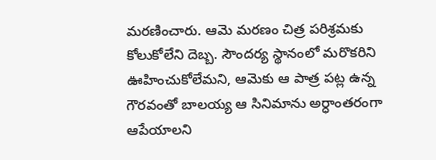మరణించారు. ఆమె మరణం చిత్ర పరిశ్రమకు కోలుకోలేని దెబ్బ. సౌందర్య స్థానంలో మరొకరిని ఊహించుకోలేమని, ఆమెకు ఆ పాత్ర పట్ల ఉన్న గౌరవంతో బాలయ్య ఆ సినిమాను అర్ధాంతరంగా ఆపేయాలని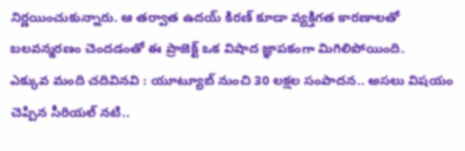నిర్ణయించుకున్నారు. ఆ తర్వాత ఉదయ్ కిరణ్ కూడా వ్యక్తిగత కారణాలతో బలవన్మరణం చెందడంతో ఈ ప్రాజెక్ట్ ఒక విషాద జ్ఞాపకంగా మిగిలిపోయింది.
ఎక్కువ మంది చదివినవి : యూట్యూబ్ నుంచి 30 లక్షల సంపాదన.. అసలు విషయం చెప్పిన సీరియల్ నటి..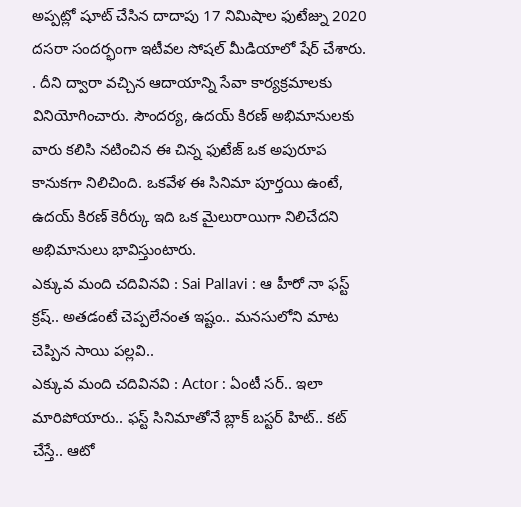అప్పట్లో షూట్ చేసిన దాదాపు 17 నిమిషాల ఫుటేజ్ను 2020 దసరా సందర్భంగా ఇటీవల సోషల్ మీడియాలో షేర్ చేశారు. . దీని ద్వారా వచ్చిన ఆదాయాన్ని సేవా కార్యక్రమాలకు వినియోగించారు. సౌందర్య, ఉదయ్ కిరణ్ అభిమానులకు వారు కలిసి నటించిన ఈ చిన్న ఫుటేజ్ ఒక అపురూప కానుకగా నిలిచింది. ఒకవేళ ఈ సినిమా పూర్తయి ఉంటే, ఉదయ్ కిరణ్ కెరీర్కు ఇది ఒక మైలురాయిగా నిలిచేదని అభిమానులు భావిస్తుంటారు.
ఎక్కువ మంది చదివినవి : Sai Pallavi : ఆ హీరో నా ఫస్ట్ క్రష్.. అతడంటే చెప్పలేనంత ఇష్టం.. మనసులోని మాట చెప్పిన సాయి పల్లవి..
ఎక్కువ మంది చదివినవి : Actor : ఏంటీ సర్.. ఇలా మారిపోయారు.. ఫస్ట్ సినిమాతోనే బ్లాక్ బస్టర్ హిట్.. కట్ చేస్తే.. ఆటో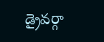డ్రైవర్గా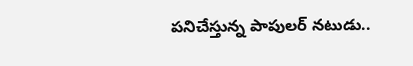పనిచేస్తున్న పాపులర్ నటుడు..